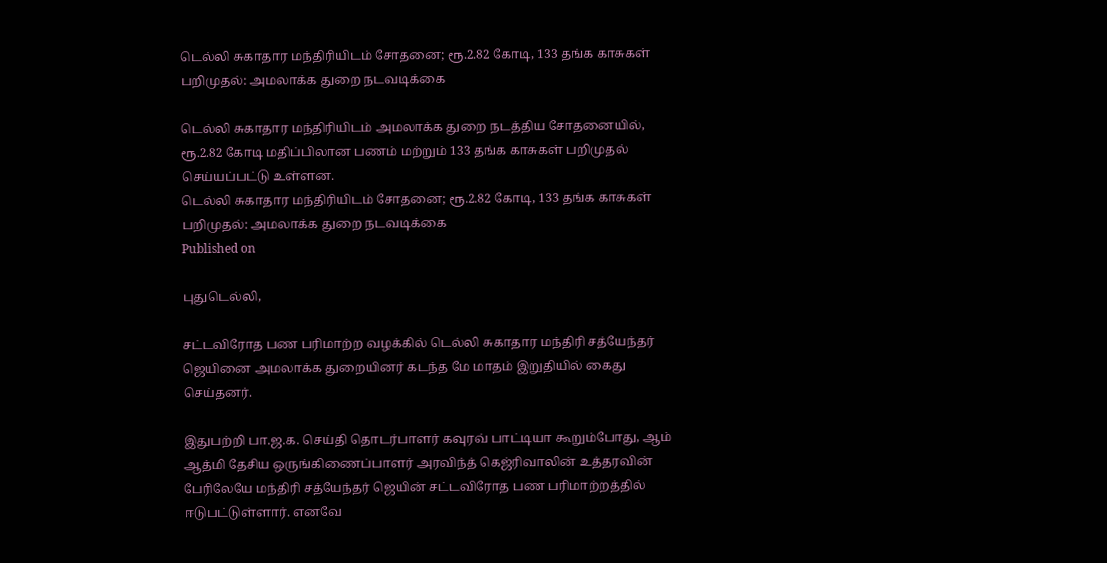டெல்லி சுகாதார மந்திரியிடம் சோதனை; ரூ.2.82 கோடி, 133 தங்க காசுகள் பறிமுதல்: அமலாக்க துறை நடவடிக்கை

டெல்லி சுகாதார மந்திரியிடம் அமலாக்க துறை நடத்திய சோதனையில், ரூ.2.82 கோடி மதிப்பிலான பணம் மற்றும் 133 தங்க காசுகள் பறிமுதல் செய்யப்பட்டு உள்ளன.
டெல்லி சுகாதார மந்திரியிடம் சோதனை; ரூ.2.82 கோடி, 133 தங்க காசுகள் பறிமுதல்: அமலாக்க துறை நடவடிக்கை
Published on

புதுடெல்லி,

சட்டவிரோத பண பரிமாற்ற வழக்கில் டெல்லி சுகாதார மந்திரி சத்யேந்தர் ஜெயினை அமலாக்க துறையினர் கடந்த மே மாதம் இறுதியில் கைது செய்தனர்.

இதுபற்றி பா.ஜ.க. செய்தி தொடர்பாளர் கவுரவ் பாட்டியா கூறும்போது, ஆம் ஆத்மி தேசிய ஒருங்கிணைப்பாளர் அரவிந்த் கெஜ்ரிவாலின் உத்தரவின் பேரிலேயே மந்திரி சத்யேந்தர் ஜெயின் சட்டவிரோத பண பரிமாற்றத்தில் ஈடுபட்டுள்ளார். எனவே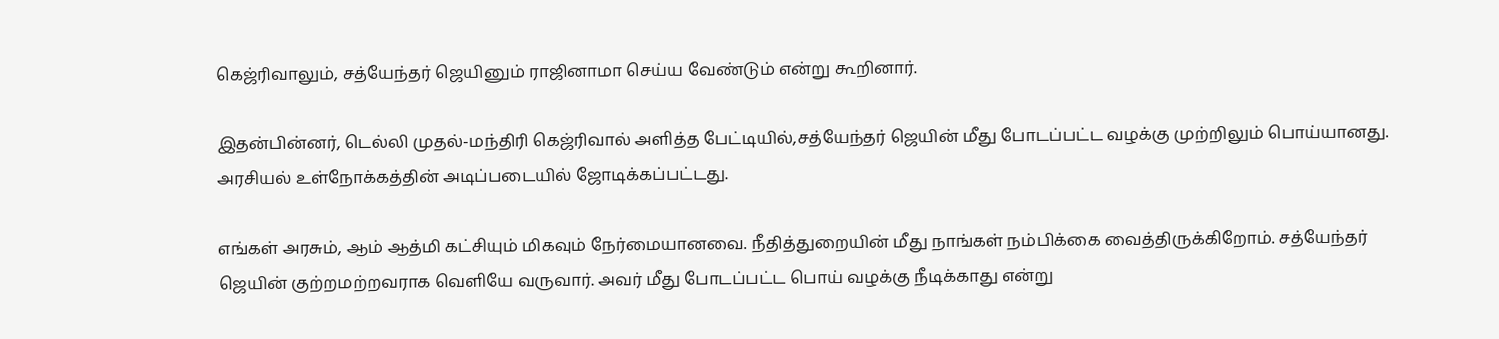கெஜ்ரிவாலும், சத்யேந்தர் ஜெயினும் ராஜினாமா செய்ய வேண்டும் என்று கூறினார்.

இதன்பின்னர், டெல்லி முதல்-மந்திரி கெஜ்ரிவால் அளித்த பேட்டியில்,சத்யேந்தர் ஜெயின் மீது போடப்பட்ட வழக்கு முற்றிலும் பொய்யானது. அரசியல் உள்நோக்கத்தின் அடிப்படையில் ஜோடிக்கப்பட்டது.

எங்கள் அரசும், ஆம் ஆத்மி கட்சியும் மிகவும் நேர்மையானவை. நீதித்துறையின் மீது நாங்கள் நம்பிக்கை வைத்திருக்கிறோம். சத்யேந்தர் ஜெயின் குற்றமற்றவராக வெளியே வருவார். அவர் மீது போடப்பட்ட பொய் வழக்கு நீடிக்காது என்று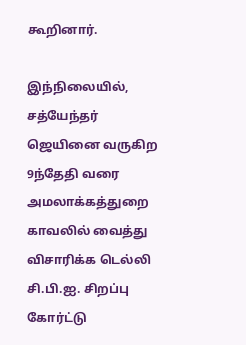கூறினார்.

இந்நிலையில், சத்யேந்தர் ஜெயினை வருகிற 9ந்தேதி வரை அமலாக்கத்துறை காவலில் வைத்து விசாரிக்க டெல்லி சி.பி.ஐ. சிறப்பு கோர்ட்டு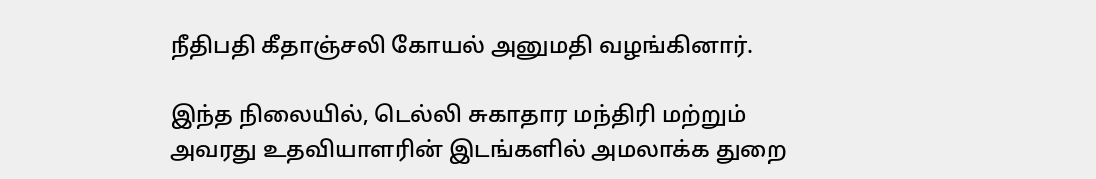நீதிபதி கீதாஞ்சலி கோயல் அனுமதி வழங்கினார்.

இந்த நிலையில், டெல்லி சுகாதார மந்திரி மற்றும் அவரது உதவியாளரின் இடங்களில் அமலாக்க துறை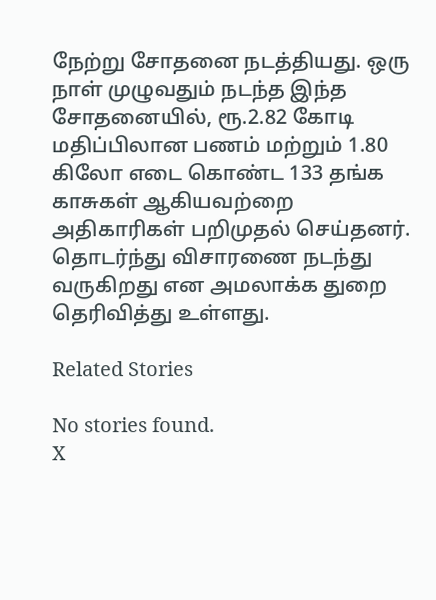நேற்று சோதனை நடத்தியது. ஒரு நாள் முழுவதும் நடந்த இந்த சோதனையில், ரூ.2.82 கோடி மதிப்பிலான பணம் மற்றும் 1.80 கிலோ எடை கொண்ட 133 தங்க காசுகள் ஆகியவற்றை அதிகாரிகள் பறிமுதல் செய்தனர். தொடர்ந்து விசாரணை நடந்து வருகிறது என அமலாக்க துறை தெரிவித்து உள்ளது.

Related Stories

No stories found.
X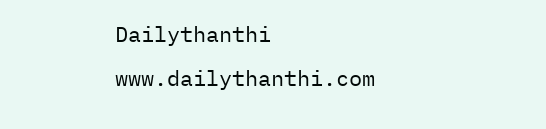Dailythanthi
www.dailythanthi.com